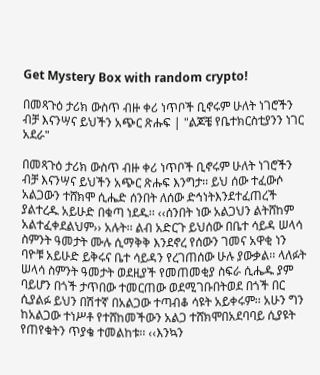Get Mystery Box with random crypto!

በመጻጉዕ ታሪክ ውስጥ ብዙ ቀሪ ነጥቦች ቢኖሩም ሁለት ነገሮችን ብቻ እናንሣና ይህችን አጭር ጽሑፍ | "ልጆቼ የቤተክርስቲያንን ነገር አደራ"

በመጻጉዕ ታሪክ ውስጥ ብዙ ቀሪ ነጥቦች ቢኖሩም ሁለት ነገሮችን ብቻ እናንሣና ይህችን አጭር ጽሑፍ እንግታ፡፡ ይህ ሰው ተፈውሶ አልጋውን ተሸክሞ ሲሔድ ሰንበት ለሰው ድኅነትእንደተፈጠረች ያልተረዱ አይሁድ በቁጣ ነደዱ፡፡ ‹‹ሰንበት ነው አልጋህን ልትሸከም አልተፈቀደልህም›› አሉት፡፡ ልብ አድርጉ ይህሰው በቤተ ሳይዳ ሠላሳ ስምንት ዓመታት ሙሉ ሲማቅቅ እንደኖረ የሰውን ገመና አዋቂ ነን ባዮቹ አይሁድ ይቅሩና ቤተ ሳይዳን የረገጠሰው ሁሉ ያውቃል፡፡ ላለፉት ሠላሳ ስምንት ዓመታት ወደዚያች የመጠመቂያ ስፍራ ሲሔዱ ያም ባይሆን በጎች ታጥበው ተመርጠው ወደሚገቡበትወደ በጎች በር ሲያልፉ ይህን በሽተኛ በአልጋው ተጣብቆ ሳዩት አይቀሩም፡፡ አሁን ግን ከአልጋው ተነሥቶ የተሸከመችውን አልጋ ተሸክሞበአደባባይ ሲያዩት የጠየቁትን ጥያቄ ተመልከቱ፡፡ ‹‹እንኳን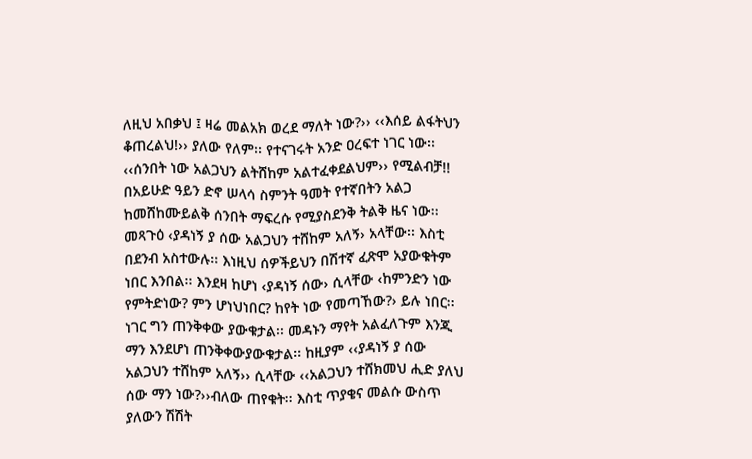ለዚህ አበቃህ ፤ ዛሬ መልአክ ወረደ ማለት ነው?›› ‹‹እሰይ ልፋትህን ቆጠረልህ!›› ያለው የለም፡፡ የተናገሩት አንድ ዐረፍተ ነገር ነው፡፡ ‹‹ሰንበት ነው አልጋህን ልትሸከም አልተፈቀደልህም›› የሚልብቻ!! በአይሁድ ዓይን ድኖ ሠላሳ ስምንት ዓመት የተኛበትን አልጋ ከመሸከሙይልቅ ሰንበት ማፍረሱ የሚያስደንቅ ትልቅ ዜና ነው፡፡
መጻጉዕ ‹ያዳነኝ ያ ሰው አልጋህን ተሸከም አለኝ› አላቸው፡፡ እስቲ በደንብ አስተውሉ፡፡ እነዚህ ሰዎችይህን በሽተኛ ፈጽሞ አያውቁትም ነበር እንበል፡፡ እንደዛ ከሆነ ‹ያዳነኝ ሰው› ሲላቸው ‹ከምንድን ነው የምትድነው? ምን ሆነህነበር? ከየት ነው የመጣኸው?› ይሉ ነበር፡፡ ነገር ግን ጠንቅቀው ያውቁታል፡፡ መዳኑን ማየት አልፈለጉም እንጂ ማን እንደሆነ ጠንቅቀውያውቁታል፡፡ ከዚያም ‹‹ያዳነኝ ያ ሰው አልጋህን ተሸከም አለኝ›› ሲላቸው ‹‹አልጋህን ተሸክመህ ሒድ ያለህ ሰው ማን ነው?››ብለው ጠየቁት፡፡ እስቲ ጥያቄና መልሱ ውስጥ ያለውን ሽሽት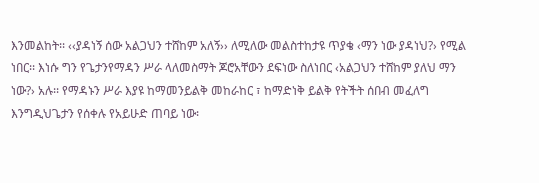እንመልከት፡፡ ‹‹ያዳነኝ ሰው አልጋህን ተሸከም አለኝ›› ለሚለው መልስተከታዩ ጥያቄ ‹ማን ነው ያዳነህ?› የሚል ነበር፡፡ እነሱ ግን የጌታንየማዳን ሥራ ላለመስማት ጆሮአቸውን ደፍነው ስለነበር ‹አልጋህን ተሸከም ያለህ ማን ነው?› አሉ፡፡ የማዳኑን ሥራ እያዩ ከማመንይልቅ መከራከር ፣ ከማድነቅ ይልቅ የትችት ሰበብ መፈለግ እንግዲህጌታን የሰቀሉ የአይሁድ ጠባይ ነው፡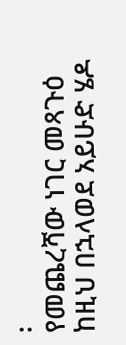፡
የመጨረሻው ነገር መጻጉዕ ከዚህ በኋላወደ አይሁድ ሄዶ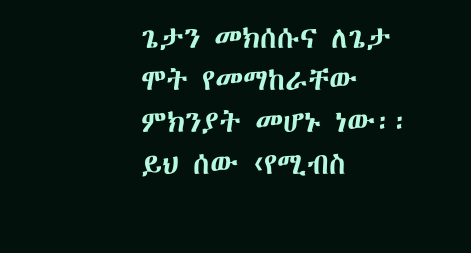ጌታን መክሰሱና ለጌታ ሞት የመማከራቸው ምክንያት መሆኑ ነው፡፡ ይህ ሰው ‹የሚብስ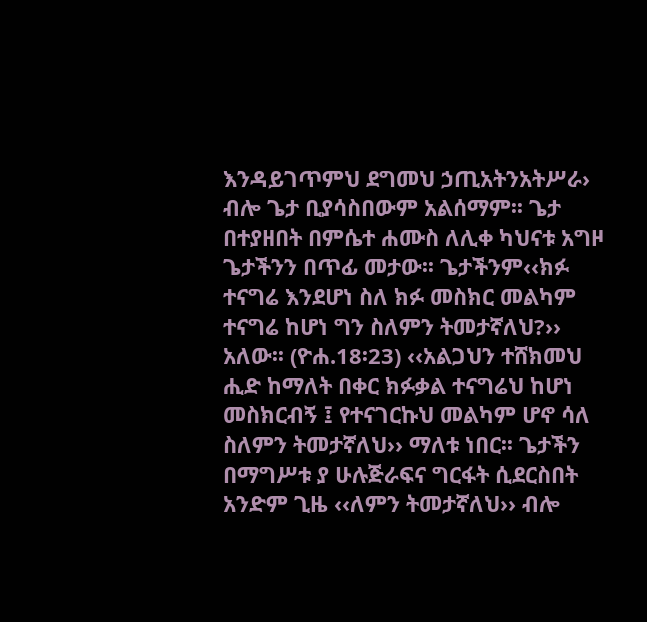እንዳይገጥምህ ደግመህ ኃጢአትንአትሥራ› ብሎ ጌታ ቢያሳስበውም አልሰማም፡፡ ጌታ በተያዘበት በምሴተ ሐሙስ ለሊቀ ካህናቱ አግዞ ጌታችንን በጥፊ መታው፡፡ ጌታችንም‹‹ክፉ ተናግሬ እንደሆነ ስለ ክፉ መስክር መልካም ተናግሬ ከሆነ ግን ስለምን ትመታኛለህ?›› አለው፡፡ (ዮሐ.18፡23) ‹‹አልጋህን ተሸክመህ ሒድ ከማለት በቀር ክፉቃል ተናግሬህ ከሆነ መስክርብኝ ፤ የተናገርኩህ መልካም ሆኖ ሳለ ስለምን ትመታኛለህ›› ማለቱ ነበር፡፡ ጌታችን በማግሥቱ ያ ሁሉጅራፍና ግርፋት ሲደርስበት አንድም ጊዜ ‹‹ለምን ትመታኛለህ›› ብሎ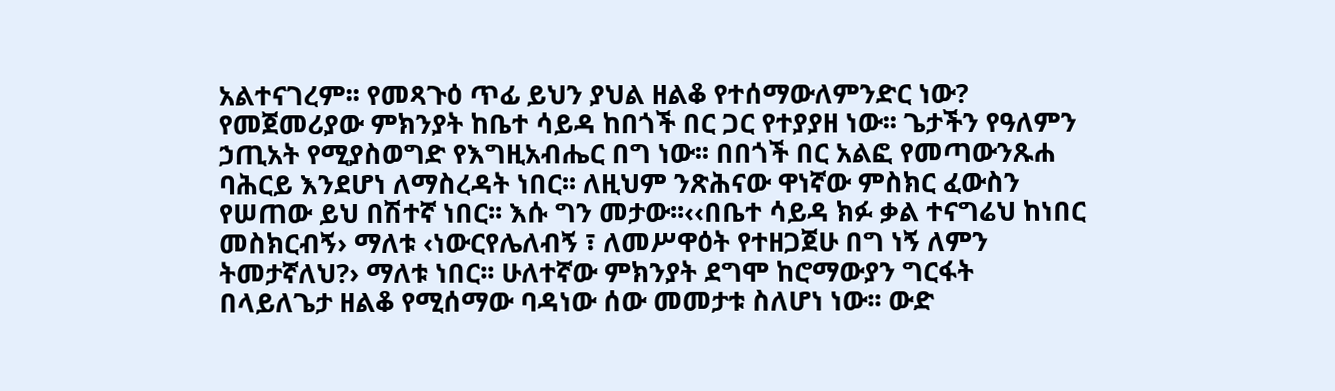አልተናገረም፡፡ የመጻጉዕ ጥፊ ይህን ያህል ዘልቆ የተሰማውለምንድር ነው?
የመጀመሪያው ምክንያት ከቤተ ሳይዳ ከበጎች በር ጋር የተያያዘ ነው፡፡ ጌታችን የዓለምን ኃጢአት የሚያስወግድ የእግዚአብሔር በግ ነው፡፡ በበጎች በር አልፎ የመጣውንጹሐ ባሕርይ እንደሆነ ለማስረዳት ነበር፡፡ ለዚህም ንጽሕናው ዋነኛው ምስክር ፈውስን የሠጠው ይህ በሽተኛ ነበር፡፡ እሱ ግን መታው፡፡‹‹በቤተ ሳይዳ ክፉ ቃል ተናግሬህ ከነበር መስክርብኝ› ማለቱ ‹ነውርየሌለብኝ ፣ ለመሥዋዕት የተዘጋጀሁ በግ ነኝ ለምን ትመታኛለህ?› ማለቱ ነበር፡፡ ሁለተኛው ምክንያት ደግሞ ከሮማውያን ግርፋት በላይለጌታ ዘልቆ የሚሰማው ባዳነው ሰው መመታቱ ስለሆነ ነው፡፡ ውድ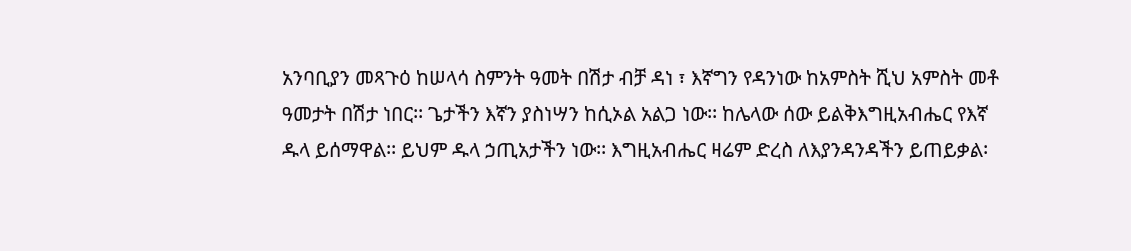አንባቢያን መጻጉዕ ከሠላሳ ስምንት ዓመት በሽታ ብቻ ዳነ ፣ እኛግን የዳንነው ከአምስት ሺህ አምስት መቶ ዓመታት በሽታ ነበር፡፡ ጌታችን እኛን ያስነሣን ከሲኦል አልጋ ነው፡፡ ከሌላው ሰው ይልቅእግዚአብሔር የእኛ ዱላ ይሰማዋል፡፡ ይህም ዱላ ኃጢአታችን ነው፡፡ እግዚአብሔር ዛሬም ድረስ ለእያንዳንዳችን ይጠይቃል፡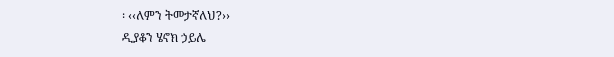፡ ‹‹ለምን ትመታኛለህ?››
ዲያቆን ሄኖክ ኃይሌ